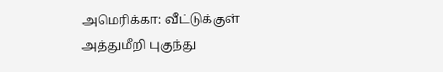அமெரிக்கா: வீட்டுக்குள் அத்துமீறி புகுந்து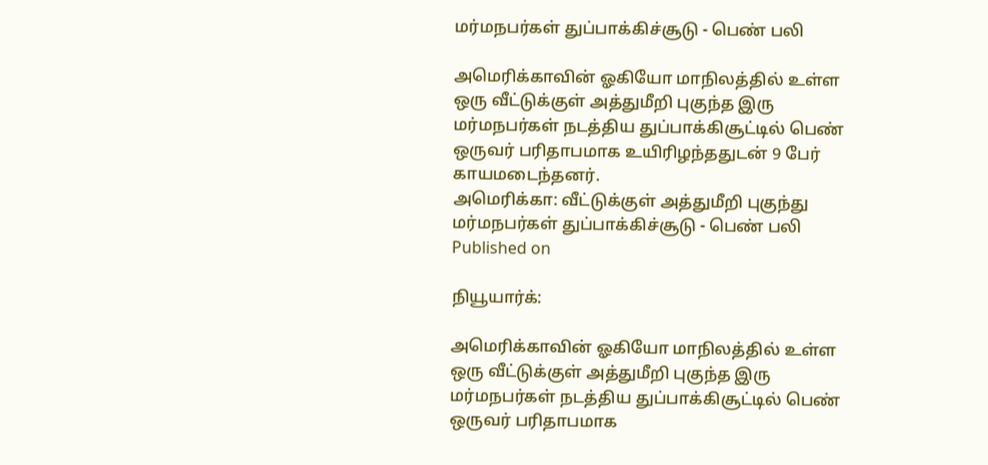மர்மநபர்கள் துப்பாக்கிச்சூடு - பெண் பலி

அமெரிக்காவின் ஓகியோ மாநிலத்தில் உள்ள ஒரு வீட்டுக்குள் அத்துமீறி புகுந்த இரு மர்மநபர்கள் நடத்திய துப்பாக்கிசூட்டில் பெண் ஒருவர் பரிதாபமாக உயிரிழந்ததுடன் 9 பேர் காயமடைந்தனர்.
அமெரிக்கா: வீட்டுக்குள் அத்துமீறி புகுந்து மர்மநபர்கள் துப்பாக்கிச்சூடு - பெண் பலி
Published on

நியூயார்க்:

அமெரிக்காவின் ஓகியோ மாநிலத்தில் உள்ள ஒரு வீட்டுக்குள் அத்துமீறி புகுந்த இரு மர்மநபர்கள் நடத்திய துப்பாக்கிசூட்டில் பெண் ஒருவர் பரிதாபமாக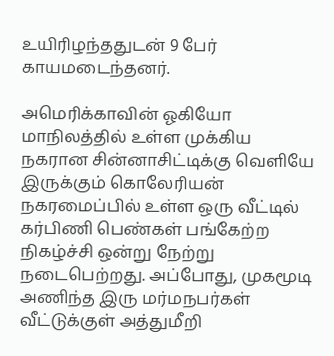உயிரிழந்ததுடன் 9 பேர் காயமடைந்தனர்.

அமெரிக்காவின் ஓகியோ மாநிலத்தில் உள்ள முக்கிய நகரான சின்னாசிட்டிக்கு வெளியே இருக்கும் கொலேரியன் நகரமைப்பில் உள்ள ஒரு வீட்டில் கர்பிணி பெண்கள் பங்கேற்ற நிகழ்ச்சி ஒன்று நேற்று நடைபெற்றது. அப்போது, முகமூடி அணிந்த இரு மர்மநபர்கள் வீட்டுக்குள் அத்துமீறி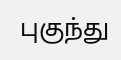புகுந்து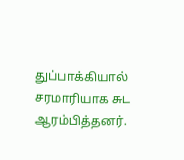துப்பாக்கியால் சரமாரியாக சுட ஆரம்பித்தனர்.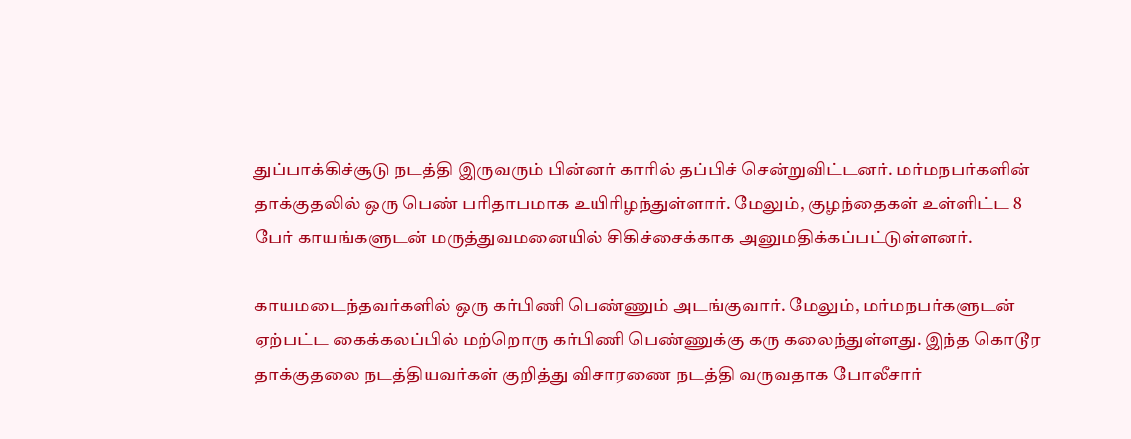துப்பாக்கிச்சூடு நடத்தி இருவரும் பின்னர் காரில் தப்பிச் சென்றுவிட்டனர். மர்மநபர்களின் தாக்குதலில் ஒரு பெண் பரிதாபமாக உயிரிழந்துள்ளார். மேலும், குழந்தைகள் உள்ளிட்ட 8 பேர் காயங்களுடன் மருத்துவமனையில் சிகிச்சைக்காக அனுமதிக்கப்பட்டுள்ளனர்.

காயமடைந்தவர்களில் ஒரு கர்பிணி பெண்ணும் அடங்குவார். மேலும், மர்மநபர்களுடன் ஏற்பட்ட கைக்கலப்பில் மற்றொரு கர்பிணி பெண்ணுக்கு கரு கலைந்துள்ளது. இந்த கொடூர தாக்குதலை நடத்தியவர்கள் குறித்து விசாரணை நடத்தி வருவதாக போலீசார்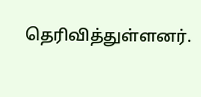தெரிவித்துள்ளனர்.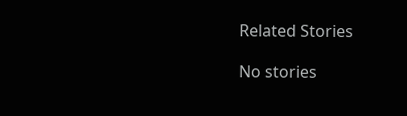Related Stories

No stories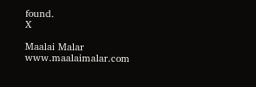found.
X

Maalai Malar
www.maalaimalar.com